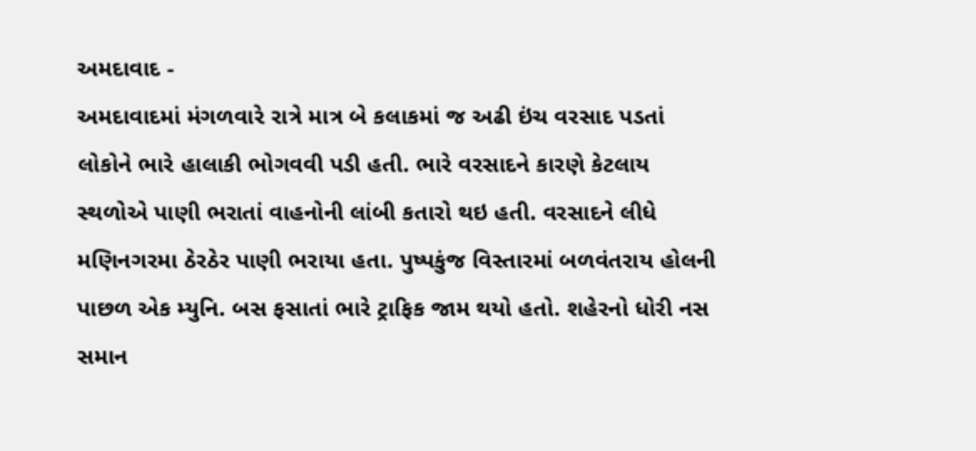અમદાવાદ -
અમદાવાદમાં મંગળવારે રાત્રે માત્ર બે કલાકમાં જ અઢી ઇંચ વરસાદ પડતાં લોકોને ભારે હાલાકી ભોગવવી પડી હતી. ભારે વરસાદને કારણે કેટલાય સ્થળોએ પાણી ભરાતાં વાહનોની લાંબી કતારો થઇ હતી. વરસાદને લીધે મણિનગરમા ઠેરઠેર પાણી ભરાયા હતા. પુષ્પકુંજ વિસ્તારમાં બળવંતરાય હોલની પાછળ એક મ્યુનિ. બસ ફસાતાં ભારે ટ્રાફિક જામ થયો હતો. શહેરનો ધોરી નસ સમાન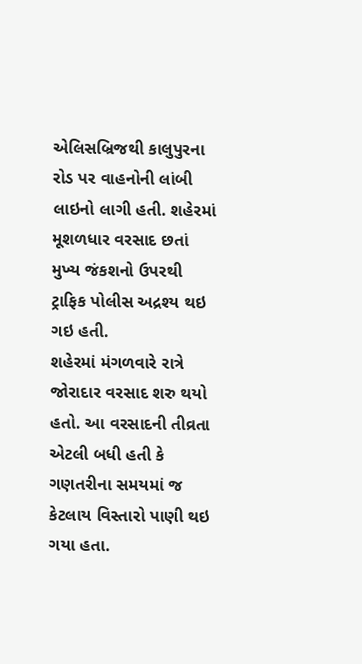એલિસબ્રિજથી કાલુપુરના રોડ પર વાહનોની લાંબી લાઇનો લાગી હતી. શહેરમાં મૂશળધાર વરસાદ છતાં મુખ્ય જંકશનો ઉપરથી ટ્રાફિક પોલીસ અદ્રશ્ય થઇ ગઇ હતી.
શહેરમાં મંગળવારે રાત્રે જોરાદાર વરસાદ શરુ થયો હતો. આ વરસાદની તીવ્રતા એટલી બધી હતી કે ગણતરીના સમયમાં જ કેટલાય વિસ્તારો પાણી થઇ ગયા હતા.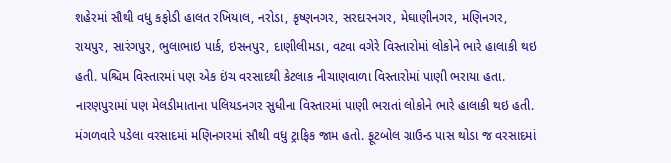શહેરમાં સૌથી વધુ કફોડી હાલત રખિયાલ, નરોડા, કૃષ્ણનગર, સરદારનગર, મેઘાણીનગર, મણિનગર, રાયપુર, સારંગપુર, ભુલાભાઇ પાર્ક, ઇસનપુર, દાણીલીમડા, વટવા વગેરે વિસ્તારોમાં લોકોને ભારે હાલાકી થઇ હતી. પશ્ચિમ વિસ્તારમાં પણ એક ઇંચ વરસાદથી કેટલાક નીચાણવાળા વિસ્તારોમાં પાણી ભરાયા હતા. નારણપુરામાં પણ મેલડીમાતાના પલિયડનગર સુધીના વિસ્તારમાં પાણી ભરાતાં લોકોને ભારે હાલાકી થઇ હતી.
મંગળવારે પડેલા વરસાદમાં મણિનગરમાં સૌથી વધુ ટ્રાફિક જામ હતો. ફૂટબોલ ગ્રાઉન્ડ પાસ થોડા જ વરસાદમાં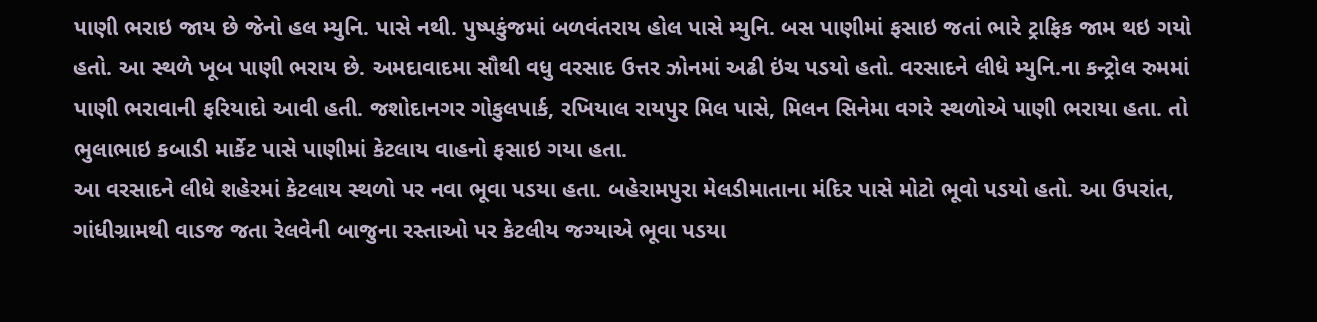પાણી ભરાઇ જાય છે જેનો હલ મ્યુનિ. પાસે નથી. પુષ્પકુંજમાં બળવંતરાય હોલ પાસે મ્યુનિ. બસ પાણીમાં ફસાઇ જતાં ભારે ટ્રાફિક જામ થઇ ગયો હતો. આ સ્થળે ખૂબ પાણી ભરાય છે. અમદાવાદમા સૌથી વધુ વરસાદ ઉત્તર ઝોનમાં અઢી ઇંચ પડયો હતો. વરસાદને લીધે મ્યુનિ.ના કન્ટ્રોલ રુમમાં પાણી ભરાવાની ફરિયાદો આવી હતી. જશોદાનગર ગોકુલપાર્ક, રખિયાલ રાયપુર મિલ પાસે, મિલન સિનેમા વગરે સ્થળોએ પાણી ભરાયા હતા. તો ભુલાભાઇ કબાડી માર્કેટ પાસે પાણીમાં કેટલાય વાહનો ફસાઇ ગયા હતા.
આ વરસાદને લીધે શહેરમાં કેટલાય સ્થળો પર નવા ભૂવા પડયા હતા. બહેરામપુરા મેલડીમાતાના મંદિર પાસે મોટો ભૂવો પડયો હતો. આ ઉપરાંત, ગાંધીગ્રામથી વાડજ જતા રેલવેની બાજુના રસ્તાઓ પર કેટલીય જગ્યાએ ભૂવા પડયા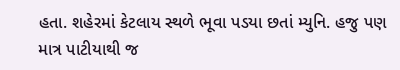હતા. શહેરમાં કેટલાય સ્થળે ભૂવા પડયા છતાં મ્યુનિ. હજુ પણ માત્ર પાટીયાથી જ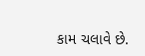કામ ચલાવે છે.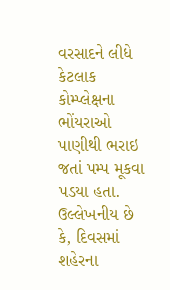વરસાદને લીધે કેટલાક કોમ્પ્લેક્ષના ભોંયરાઓ પાણીથી ભરાઇ જતાં પમ્પ મૂકવા પડયા હતા. ઉલ્લેખનીય છે કે, દિવસમાં શહેરના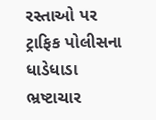રસ્તાઓ પર ટ્રાફિક પોલીસના ધાડેધાડા ભ્રષ્ટાચાર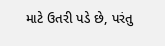માટે ઉતરી પડે છે, પરંતુ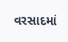વરસાદમાં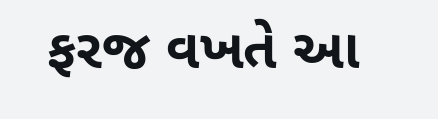ફરજ વખતે આ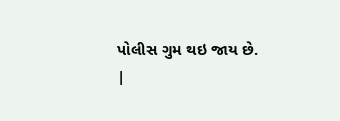પોલીસ ગુમ થઇ જાય છે.
|